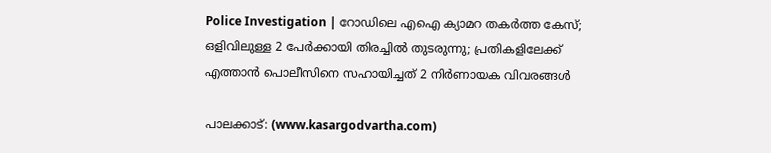Police Investigation | റോഡിലെ എഐ ക്യാമറ തകര്‍ത്ത കേസ്; ഒളിവിലുള്ള 2 പേര്‍ക്കായി തിരച്ചില്‍ തുടരുന്നു; പ്രതികളിലേക്ക് എത്താന്‍ പൊലീസിനെ സഹായിച്ചത് 2 നിര്‍ണായക വിവരങ്ങള്‍

പാലക്കാട്: (www.kasargodvartha.com)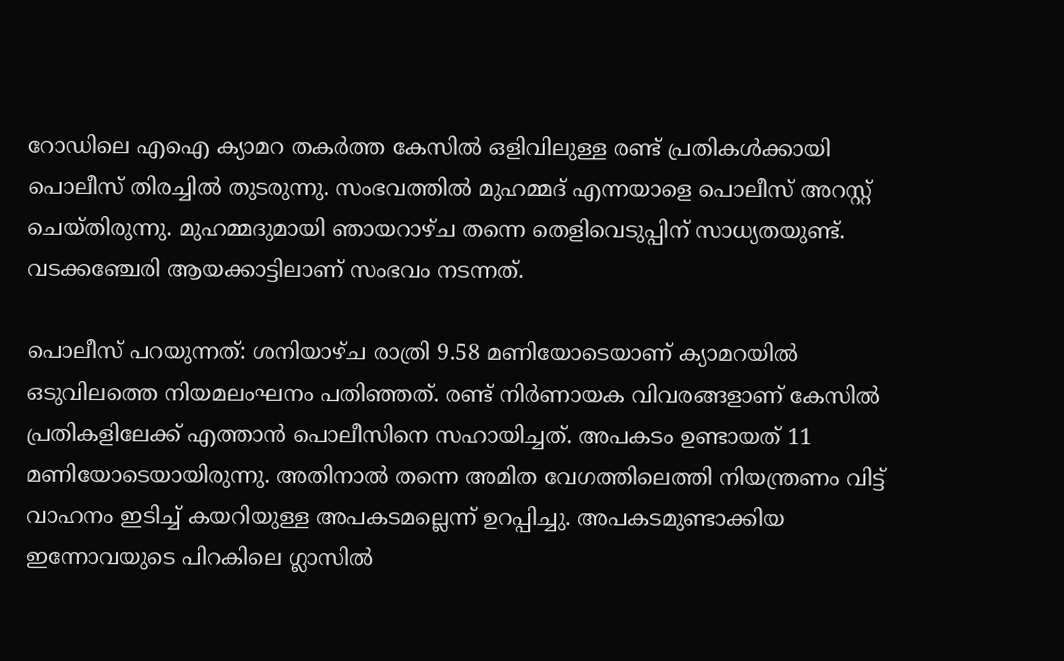റോഡിലെ എഐ ക്യാമറ തകര്‍ത്ത കേസില്‍ ഒളിവിലുള്ള രണ്ട് പ്രതികള്‍ക്കായി പൊലീസ് തിരച്ചില്‍ തുടരുന്നു. സംഭവത്തില്‍ മുഹമ്മദ് എന്നയാളെ പൊലീസ് അറസ്റ്റ് ചെയ്തിരുന്നു. മുഹമ്മദുമായി ഞായറാഴ്ച തന്നെ തെളിവെടുപ്പിന് സാധ്യതയുണ്ട്. വടക്കഞ്ചേരി ആയക്കാട്ടിലാണ് സംഭവം നടന്നത്.

പൊലീസ് പറയുന്നത്: ശനിയാഴ്ച രാത്രി 9.58 മണിയോടെയാണ് ക്യാമറയില്‍ ഒടുവിലത്തെ നിയമലംഘനം പതിഞ്ഞത്. രണ്ട് നിര്‍ണായക വിവരങ്ങളാണ് കേസില്‍ പ്രതികളിലേക്ക് എത്താന്‍ പൊലീസിനെ സഹായിച്ചത്. അപകടം ഉണ്ടായത് 11 മണിയോടെയായിരുന്നു. അതിനാല്‍ തന്നെ അമിത വേഗത്തിലെത്തി നിയന്ത്രണം വിട്ട് വാഹനം ഇടിച്ച് കയറിയുള്ള അപകടമല്ലെന്ന് ഉറപ്പിച്ചു. അപകടമുണ്ടാക്കിയ ഇന്നോവയുടെ പിറകിലെ ഗ്ലാസില്‍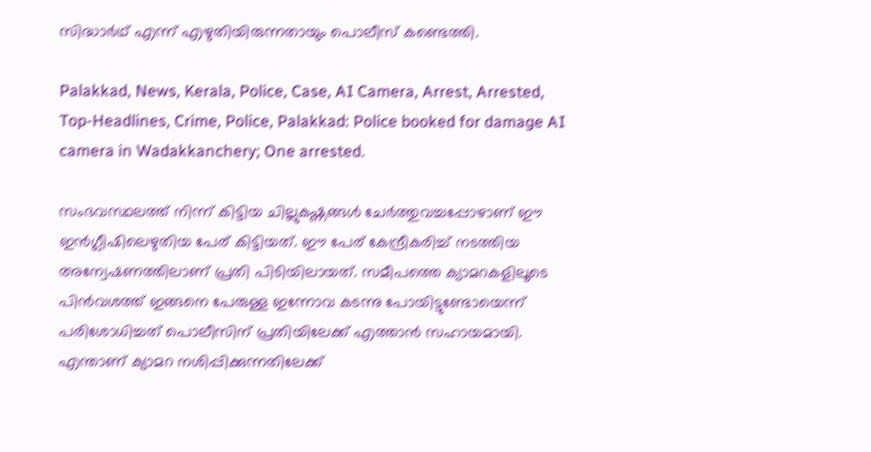സിദ്ധാര്‍ഥ് എന്ന് എഴുതിയിരുന്നതായും പൊലീസ് കണ്ടെത്തി.

Palakkad, News, Kerala, Police, Case, AI Camera, Arrest, Arrested, Top-Headlines, Crime, Police, Palakkad: Police booked for damage AI camera in Wadakkanchery; One arrested.

സംഭവസ്ഥലത്ത് നിന്ന് കിട്ടിയ ചില്ലുകഷ്ണങ്ങള്‍ ചേര്‍ത്തുവച്ചപ്പോഴാണ് ഈ ഇന്‍ഗ്ലീഷിലെഴുതിയ പേര് കിട്ടിയത്. ഈ പേര് കേന്ദ്രീകരിച്ച് നടത്തിയ അന്വേഷണത്തിലാണ് പ്രതി പിടിയിലായത്. സമീപത്തെ ക്യാമറകളിലൂടെ പിന്‍വശത്ത് ഇങ്ങനെ പേരുള്ള ഇന്നോവ കടന്നു പോയിട്ടുണ്ടോയെന്ന് പരിശോധിച്ചത് പൊലീസിന് പ്രതിയിലേക്ക് എത്താന്‍ സഹായമായി. എന്താണ് ക്യാമറ നശിപ്പിക്കുന്നതിലേക്ക്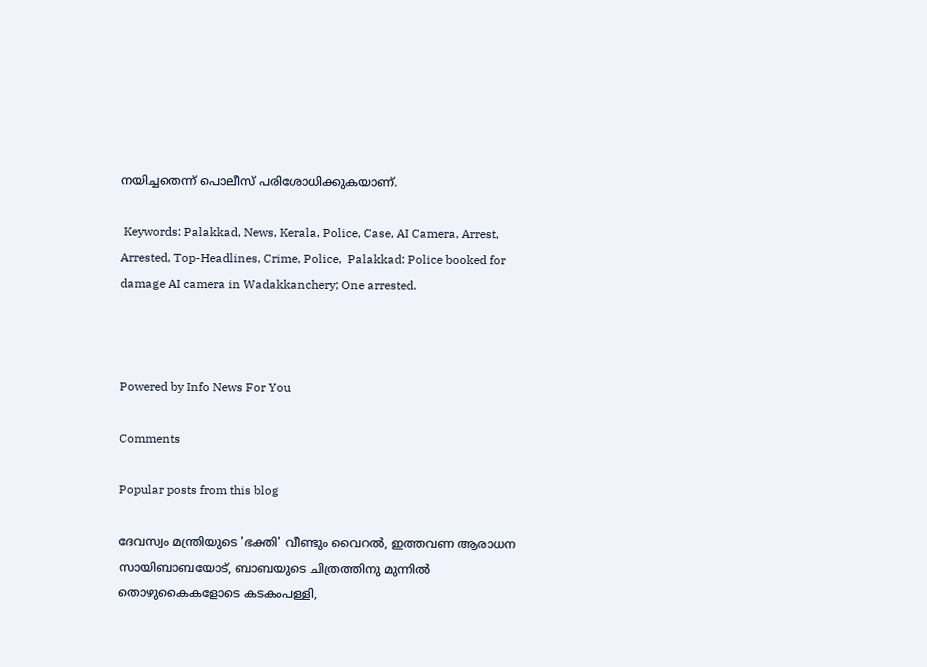നയിച്ചതെന്ന് പൊലീസ് പരിശോധിക്കുകയാണ്.

 Keywords: Palakkad, News, Kerala, Police, Case, AI Camera, Arrest, Arrested, Top-Headlines, Crime, Police,  Palakkad: Police booked for damage AI camera in Wadakkanchery; One arrested.



Powered by Info News For You

Comments

Popular posts from this blog

ദേവസ്വം മന്ത്രിയുടെ 'ഭക്തി' വീണ്ടും വൈറല്‍, ഇത്തവണ ആരാധന സായിബാബയോട്, ബാബയുടെ ചിത്രത്തിനു മുന്നില്‍ തൊഴുകൈകളോടെ കടകംപള്ളി,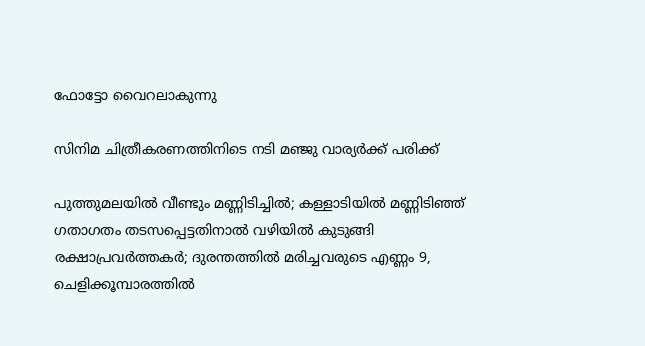ഫോട്ടോ വൈറലാകുന്നു

സിനിമ ചിത്രീകരണത്തിനിടെ നടി മഞ്ജു വാര്യര്‍ക്ക് പരിക്ക്

പുത്തുമലയില്‍ വീണ്ടും മണ്ണിടിച്ചില്‍; കള്ളാടിയില്‍ മണ്ണിടിഞ്ഞ് ഗതാഗതം തടസപ്പെട്ടതിനാല്‍ വഴിയില്‍ കുടുങ്ങി രക്ഷാപ്രവര്‍ത്തകര്‍; ദുരന്തത്തില്‍ മരിച്ചവരുടെ എണ്ണം 9, ചെളിക്കൂമ്പാരത്തില്‍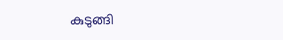കുടുങ്ങി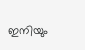ഇനിയും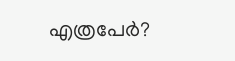എത്രപേര്‍?